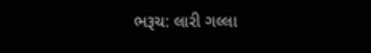ભરૂચ: લારી ગલ્લા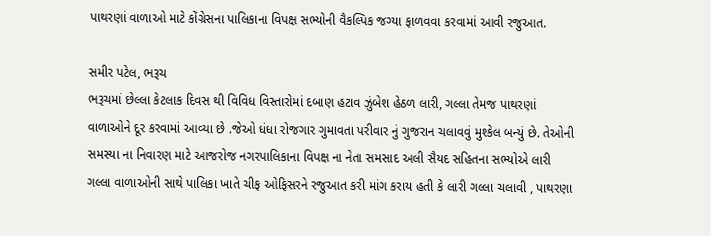પાથરણાં વાળાઓ માટે કોંગ્રેસના પાલિકાના વિપક્ષ સભ્યોની વૈકલ્પિક જગ્યા ફાળવવા કરવામાં આવી રજુઆત.

સમીર પટેલ, ભરૂચ
ભરૂચમાં છેલ્લા કેટલાક દિવસ થી વિવિધ વિસ્તારોમાં દબાણ હટાવ ઝુંબેશ હેઠળ લારી, ગલ્લા તેમજ પાથરણાં વાળાઓને દૂર કરવામાં આવ્યા છે .જેઓ ધંધા રોજગાર ગુમાવતા પરીવાર નું ગુજરાન ચલાવવું મુશ્કેલ બન્યું છે. તેઓની સમસ્યા ના નિવારણ માટે આજરોજ નગરપાલિકાના વિપક્ષ ના નેતા સમસાદ અલી સૈયદ સહિતના સભ્યોએ લારી ગલ્લા વાળાઓની સાથે પાલિકા ખાતે ચીફ ઓફિસરને રજુઆત કરી માંગ કરાય હતી કે લારી ગલ્લા ચલાવી , પાથરણા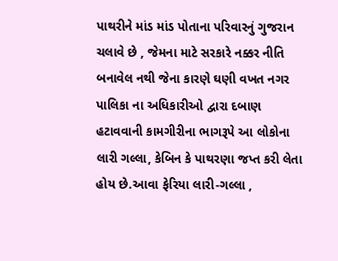પાથરીને માંડ માંડ પોતાના પરિવારનું ગુજરાન ચલાવે છે , જેમના માટે સરકારે નક્કર નીતિ બનાવેલ નથી જેના કારણે ઘણી વખત નગર પાલિકા ના અધિકારીઓ દ્વારા દબાણ હટાવવાની કામગીરીના ભાગરૂપે આ લોકોના લારી ગલ્લા, કેબિન કે પાથરણા જપ્ત કરી લેતા હોય છે.આવા ફેરિયા લારી-ગલ્લા ,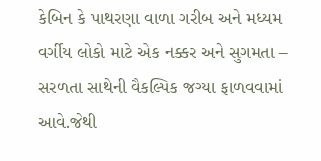કેબિન કે પાથરણા વાળા ગરીબ અને મધ્યમ વર્ગીય લોકો માટે એક નક્કર અને સુગમતા – સરળતા સાથેની વૈકલ્પિક જગ્યા ફાળવવામાં આવે.જેથી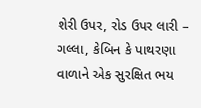શેરી ઉપર, રોડ ઉપર લારી – ગલ્લા, કેબિન કે પાથરણા વાળાને એક સુરક્ષિત ભય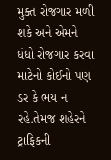મુક્ત રોજગાર મળી શકે અને એમને ધંધો રોજગાર કરવા માટેનો કોઈનો પણ ડર કે ભય ન રહે.તેમજ શહેરને ટ્રાફિકની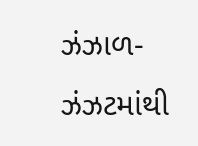ઝંઝાળ-ઝંઝટમાંથી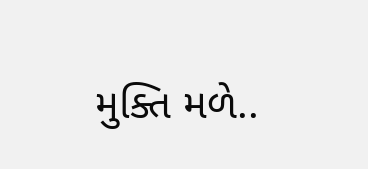મુક્તિ મળે..